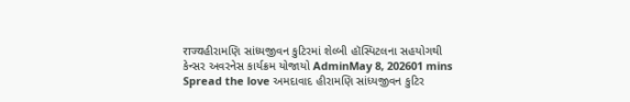राज्यહીરામણિ સાંધ્યજીવન કુટિરમાં શેલ્બી હૉસ્પિટલના સહયોગથી કેન્સર અવરનેસ કાર્યક્રમ યોજાયો AdminMay 8, 202601 mins Spread the love અમદાવાદ હીરામણિ સાંધ્યજીવન કુટિર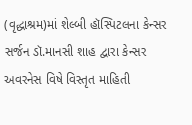(વૃદ્ધાશ્રમ)માં શેલ્બી હૉસ્પિટલના કેન્સર સર્જન ડૉ.માનસી શાહ દ્વારા કેન્સર અવરનેસ વિષે વિસ્તૃત માહિતી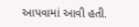આપવામાં આવી હતી.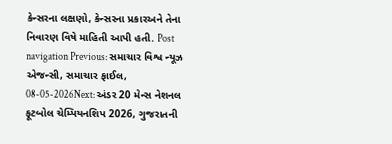કેન્સરના લક્ષણો, કેન્સરના પ્રકારઅને તેના નિવારણ વિષે માહિતી આપી હતી. Post navigation Previous: સમાચાર વિશ્વ ન્યૂઝ એજન્સી, સમાચાર ફાઈલ, 08-05-2026Next: અંડર 20 મેન્સ નેશનલ ફૂટબોલ ચેમ્પિયનશિપ 2026, ગુજરાતની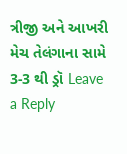ત્રીજી અને આખરી મેચ તેલંગાના સામે 3-3 થી ડ્રૉ Leave a Reply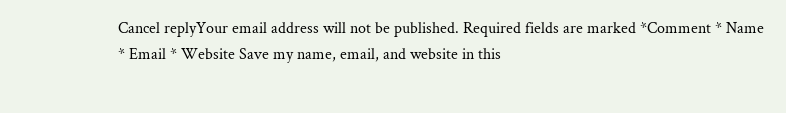Cancel replyYour email address will not be published. Required fields are marked *Comment * Name * Email * Website Save my name, email, and website in this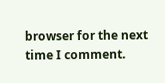browser for the next time I comment.